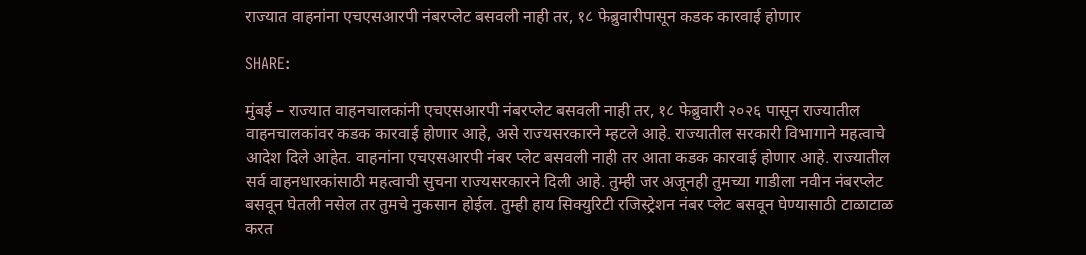राज्यात वाहनांना एचएसआरपी नंबरप्लेट बसवली नाही तर, १८ फेब्रुवारीपासून कडक कारवाई होणार

SHARE:

मुंबई – राज्यात वाहनचालकांनी एचएसआरपी नंबरप्लेट बसवली नाही तर, १८ फेब्रुवारी २०२६ पासून राज्यातील वाहनचालकांवर कडक कारवाई होणार आहे, असे राज्यसरकारने म्हटले आहे. राज्यातील सरकारी विभागाने महत्वाचे आदेश दिले आहेत. वाहनांना एचएसआरपी नंबर प्लेट बसवली नाही तर आता कडक कारवाई होणार आहे. राज्यातील सर्व वाहनधारकांसाठी महत्वाची सुचना राज्यसरकारने दिली आहे. तुम्ही जर अजूनही तुमच्या गाडीला नवीन नंबरप्लेट बसवून घेतली नसेल तर तुमचे नुकसान होईल. तुम्ही हाय सिक्युरिटी रजिस्ट्रेशन नंबर प्लेट बसवून घेण्यासाठी टाळाटाळ करत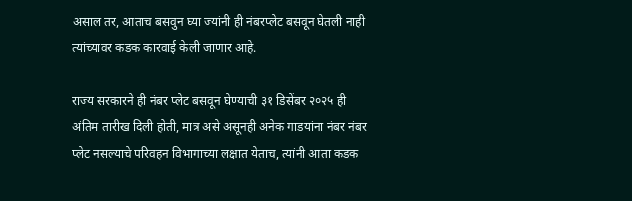असाल तर, आताच बसवुन घ्या ज्यांनी ही नंबरप्लेट बसवून घेतली नाही त्यांच्यावर कडक कारवाई केली जाणार आहे.

राज्य सरकारने ही नंबर प्लेट बसवून घेण्याची ३१ डिसेंबर २०२५ ही अंतिम तारीख दिली होती, मात्र असे असूनही अनेक गाडयांना नंबर नंबर प्लेट नसल्याचे परिवहन विभागाच्या लक्षात येताच, त्यांनी आता कडक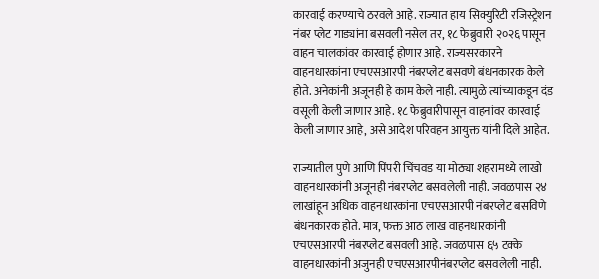कारवाई करण्याचे ठरवले आहे. राज्यात हाय सिक्युरिटी रजिस्ट्रेशन नंबर प्लेट गाड्यांना बसवली नसेल तर, १८ फेब्रुवारी २०२६ पासून वाहन चालकांवर कारवाई होणार आहे. राज्यसरकारने वाहनधारकांना एचएसआरपी नंबरप्लेट बसवणे बंधनकारक केले होते. अनेकांनी अजूनही हे काम केले नाही. त्यामुळे त्यांच्याकडून दंड वसूली केली जाणार आहे. १८ फेब्रुवारीपासून वाहनांवर कारवाई केली जाणार आहे, असे आदेश परिवहन आयुक्त यांनी दिले आहेत.

राज्यातील पुणे आणि पिंपरी चिंचवड या मोठ्या शहरामध्ये लाखो वाहनधारकांनी अजूनही नंबरप्लेट बसवलेली नाही. जवळपास २४ लाखांहून अधिक वाहनधारकांना एचएसआरपी नंबरप्लेट बसविणे बंधनकारक होते. मात्र, फक्त आठ लाख वाहनधारकांनी एचएसआरपी नंबरप्लेट बसवली आहे. जवळपास ६५ टक्के वाहनधारकांनी अजुनही एचएसआरपीनंबरप्लेट बसवलेली नाही.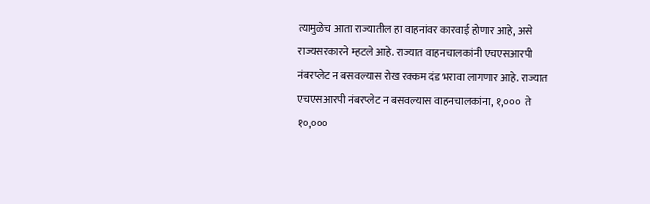त्यामुळेच आता राज्यातील हा वाहनांवर कारवाई होणार आहे, असे राज्यसरकारने म्हटले आहे. राज्यात वाहनचालकांनी एचएसआरपी नंबरप्लेट न बसवल्यास रोख रक्कम दंड भरावा लागणार आहे. राज्यात एचएसआरपी नंबरप्लेट न बसवल्यास वाहनचालकांना, १,०००  ते १०,०००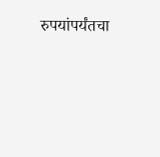रुपयांपर्यंतचा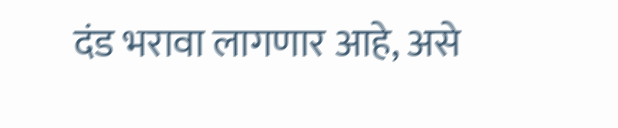दंड भरावा लागणार आहे, असे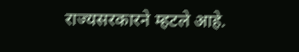राज्यसरकारने म्हटले आहे.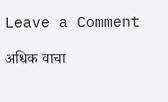Leave a Comment

अधिक वाचा